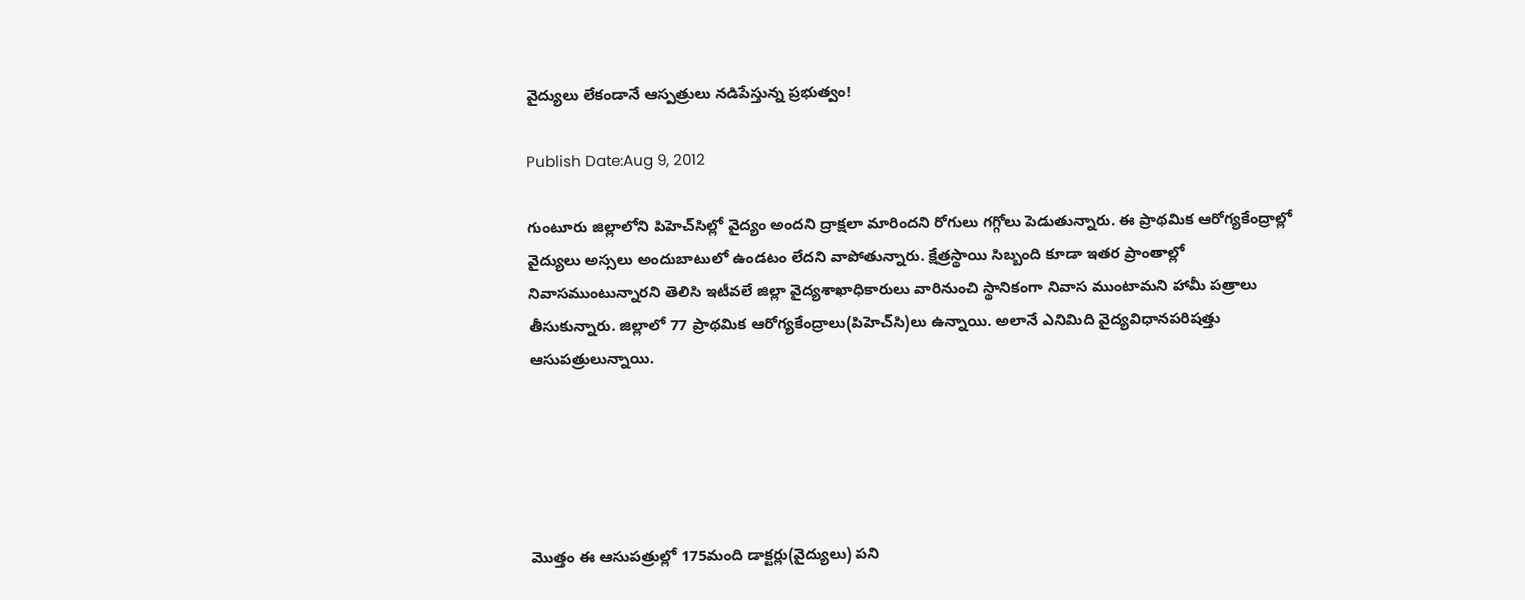వైద్యులు లేకండానే ఆస్పత్రులు నడిపేస్తున్న ప్రభుత్వం!

Publish Date:Aug 9, 2012

గుంటూరు జిల్లాలోని పిహెచ్‌సిల్లో వైద్యం అందని ద్రాక్షలా మారిందని రోగులు గగ్గోలు పెడుతున్నారు. ఈ ప్రాథమిక ఆరోగ్యకేంద్రాల్లో వైద్యులు అస్సలు అందుబాటులో ఉండటం లేదని వాపోతున్నారు. క్షేత్రస్థాయి సిబ్బంది కూడా ఇతర ప్రాంతాల్లో నివాసముంటున్నారని తెలిసి ఇటీవలే జిల్లా వైద్యశాఖాధికారులు వారినుంచి స్థానికంగా నివాస ముంటామని హామీ పత్రాలు తీసుకున్నారు. జిల్లాలో 77 ప్రాథమిక ఆరోగ్యకేంద్రాలు(పిహెచ్‌సి)లు ఉన్నాయి. అలానే ఎనిమిది వైద్యవిధానపరిషత్తు ఆసుపత్రులున్నాయి.





మొత్తం ఈ ఆసుపత్రుల్లో 175మంది డాక్టర్లు(వైద్యులు) పని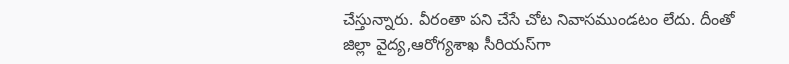చేస్తున్నారు. వీరంతా పని చేసే చోట నివాసముండటం లేదు. దీంతో జిల్లా వైద్య,ఆరోగ్యశాఖ సీరియస్‌గా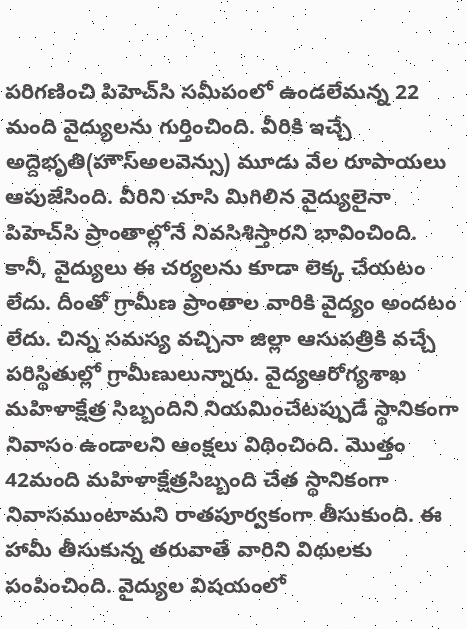పరిగణించి పిహెచ్‌సి సమీపంలో ఉండలేమన్న 22 మంది వైద్యులను గుర్తించింది. వీరికి ఇచ్చే అద్దెభృతి(హౌస్‌అలవెన్సు) మూడు వేల రూపాయలు ఆపుజేసింది. వీరిని చూసి మిగిలిన వైద్యులైనా పిహెచ్‌సి ప్రాంతాల్లోనే నివసిశిస్తారని భావించింది. కానీ, వైద్యులు ఈ చర్యలను కూడా లెక్క చేయటం లేదు. దీంతో గ్రామీణ ప్రాంతాల వారికి వైద్యం అందటం లేదు. చిన్న సమస్య వచ్చినా జిల్లా ఆసుపత్రికి వచ్చే పరిస్థితుల్లో గ్రామీణులున్నారు. వైద్యఆరోగ్యశాఖ మహిళాక్షేత్ర సిబ్బందిని నియమించేటప్పుడే స్థానికంగా నివాసం ఉండాలని ఆంక్షలు విథించింది. మొత్తం 42మంది మహిళాక్షేత్రసిబ్బంది చేత స్థానికంగా నివాసముంటామని రాతపూర్వకంగా తీసుకుంది. ఈ హామీ తీసుకున్న తరువాతే వారిని విథులకు పంపించింది. వైద్యుల విషయంలో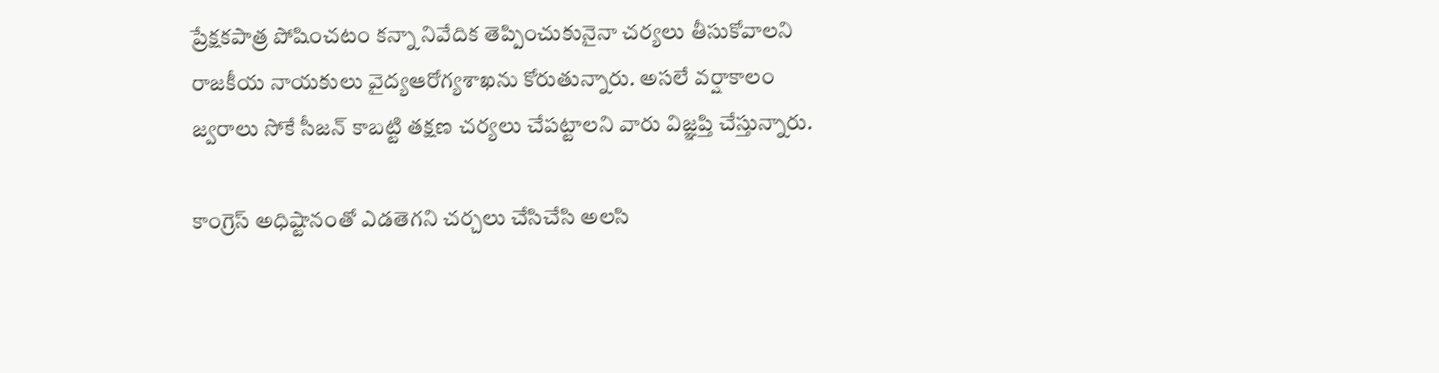ప్రేక్షకపాత్ర పోషించటం కన్నా నివేదిక తెప్పించుకునైనా చర్యలు తీసుకోవాలని రాజకీయ నాయకులు వైద్యఆరోగ్యశాఖను కోరుతున్నారు. అసలే వర్షాకాలం జ్వరాలు సోకే సీజన్‌ కాబట్టి తక్షణ చర్యలు చేపట్టాలని వారు విజ్ఞప్తి చేస్తున్నారు.

కాంగ్రెస్ అధిష్టానంతో ఎడతెగని చర్చలు చేసిచేసి అలసి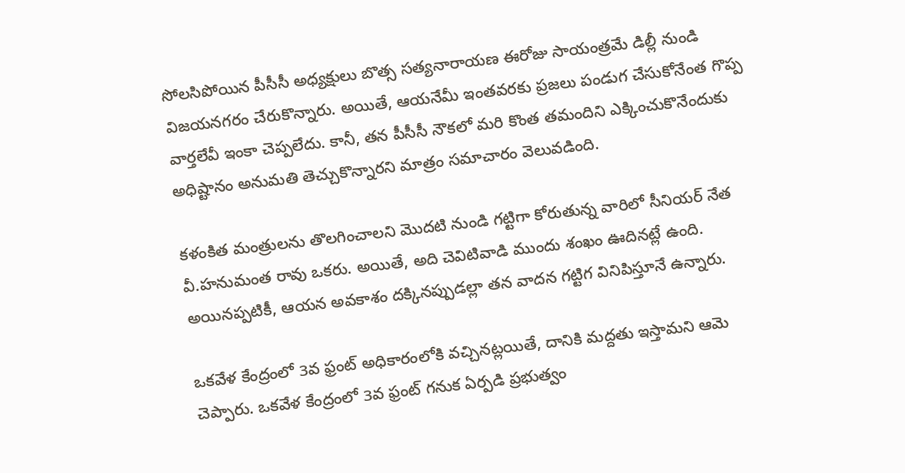సోలసిపోయిన పీసీసీ అధ్యక్షులు బొత్స సత్యనారాయణ ఈరోజు సాయంత్రమే డిల్లీ నుండి విజయనగరం చేరుకొన్నారు. అయితే, ఆయనేమీ ఇంతవరకు ప్రజలు పండుగ చేసుకోనేంత గొప్ప వార్తలేవీ ఇంకా చెప్పలేదు. కానీ, తన పీసీసీ నౌకలో మరి కొంత తమందిని ఎక్కించుకొనేందుకు అధిష్టానం అనుమతి తెచ్చుకొన్నారని మాత్రం సమాచారం వెలువడింది.

కళంకిత మంత్రులను తొలగించాలని మొదటి నుండి గట్టిగా కోరుతున్న వారిలో సీనియర్ నేత వీ.హనుమంత రావు ఒకరు. అయితే, అది చెవిటివాడి ముందు శంఖం ఊదినట్లే ఉంది. అయినప్పటికీ, ఆయన అవకాశం దక్కినప్పుడల్లా తన వాదన గట్టిగ వినిపిస్తూనే ఉన్నారు.

ఒకవేళ కేంద్రంలో 3వ ఫ్రంట్ అధికారంలోకి వచ్చినట్లయితే, దానికి మద్దతు ఇస్తామని ఆమె చెప్పారు. ఒకవేళ కేంద్రంలో 3వ ఫ్రంట్ గనుక ఏర్పడి ప్రభుత్వం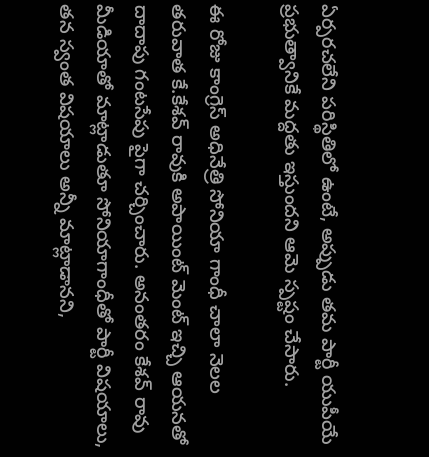ఏర్పరచలేని పరిస్థితిలో ఉంటే, అప్పుడు తమ పార్టీ యుపీయే ప్రభుత్వానికే మద్దతు ఇస్తుందని ఆమె స్పష్టం చేసారు.

ఈ రోజు కాంగ్రెస్ అధినేత్రి సోనియా గాంధీ చాలా నెలల తరువాత కే.కేశవ్ రావుకి అపాయింట్ మెంట్ ఇచ్చి ఆయనతో దాదాపు గంటసేపు పైగా చర్చించారు. అనంతరం కేశవ్ రావు మీడియాతో మాట్లాడుతూ సోనియాగాంధీతో పార్టీ విషయాలు, తన స్వంత విషయాలు అన్నీ మాట్లాడానని,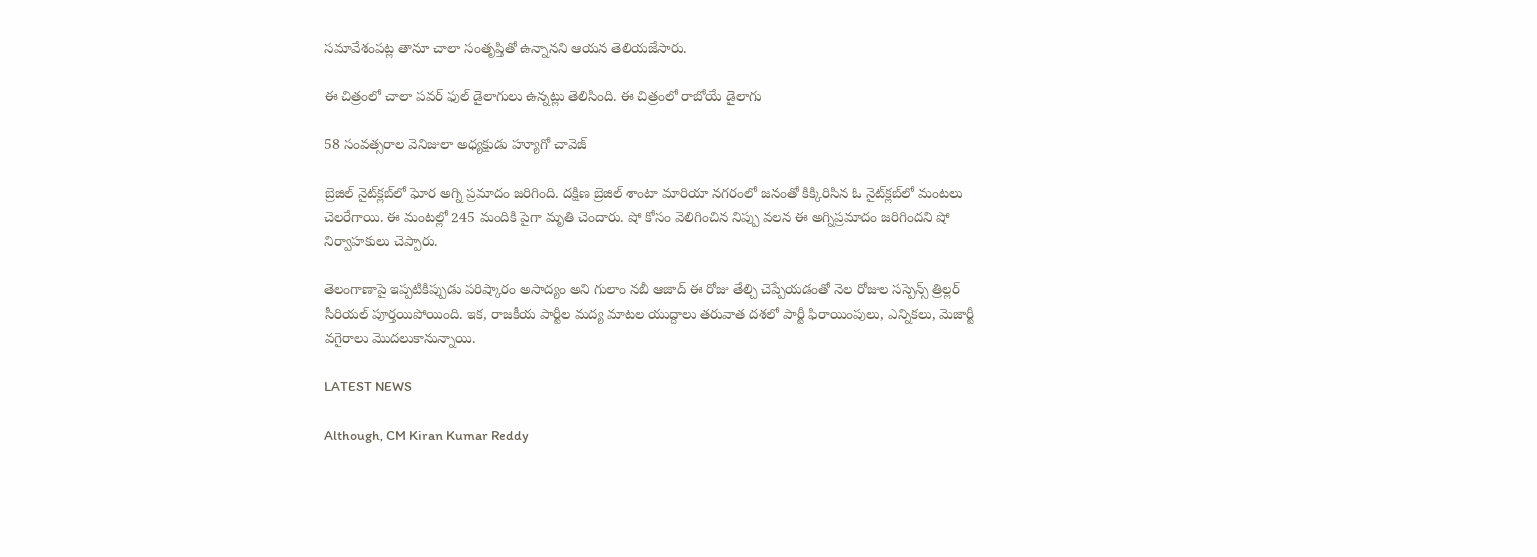సమావేశంపట్ల తానూ చాలా సంతృప్తితో ఉన్నానని ఆయన తెలియజేసారు.

ఈ చిత్రంలో చాలా పవర్ ఫుల్ డైలాగులు ఉన్నట్లు తెలిసింది. ఈ చిత్రంలో రాబోయే డైలాగు

58 సంవత్సరాల వెనిజులా అధ్యక్షుడు హ్యూగో చావెజ్

బ్రెజిల్ నైట్‌క్లబ్‌లో ఘోర అగ్ని ప్రమాదం జరిగింది. దక్షిణ బ్రెజిల్ శాంటా మారియా నగరంలో జనంతో కిక్కిరిసిన ఓ నైట్‌క్లబ్‌లో మంటలు చెలరేగాయి. ఈ మంటల్లో 245 మందికి పైగా మృతి చెందారు. షో కోసం వెలిగించిన నిప్పు వలన ఈ అగ్నిప్రమాదం జరిగిందని షో నిర్వాహకులు చెప్పారు.

తెలంగాణాపై ఇప్పటికిప్పుడు పరిష్కారం అసాద్యం అని గులాం నబీ ఆజాద్ ఈ రోజు తేల్చి చెప్పేయడంతో నెల రోజుల సస్పెన్స్ త్రిల్లర్ సీరియల్ పూర్తయిపోయింది. ఇక, రాజకీయ పార్టీల మద్య మాటల యుద్దాలు తరువాత దశలో పార్టీ ఫిరాయింపులు, ఎన్నికలు, మెజార్టీ వగైరాలు మొదలుకానున్నాయి.

LATEST NEWS

Although, CM Kiran Kumar Reddy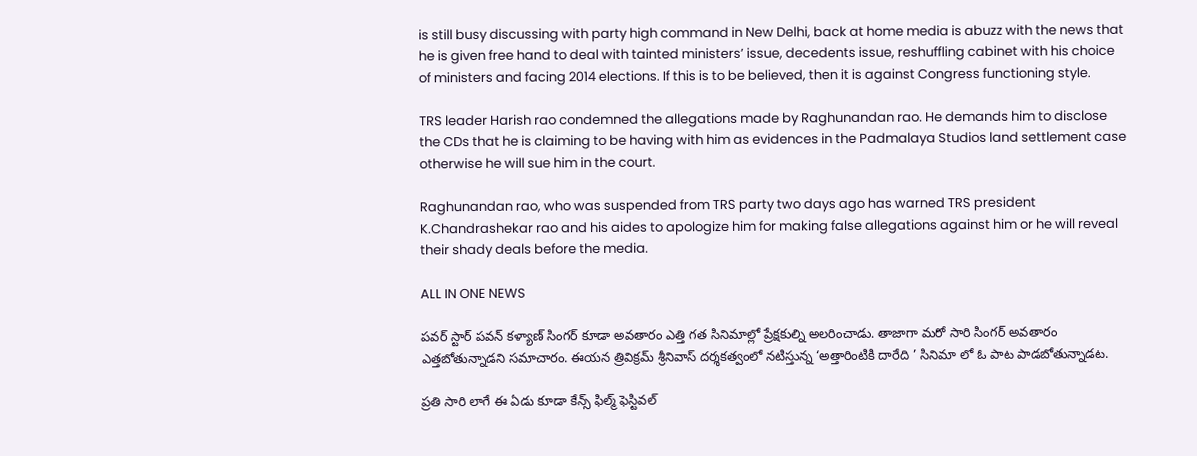is still busy discussing with party high command in New Delhi, back at home media is abuzz with the news that he is given free hand to deal with tainted ministers’ issue, decedents issue, reshuffling cabinet with his choice of ministers and facing 2014 elections. If this is to be believed, then it is against Congress functioning style.

TRS leader Harish rao condemned the allegations made by Raghunandan rao. He demands him to disclose the CDs that he is claiming to be having with him as evidences in the Padmalaya Studios land settlement case otherwise he will sue him in the court.

Raghunandan rao, who was suspended from TRS party two days ago has warned TRS president K.Chandrashekar rao and his aides to apologize him for making false allegations against him or he will reveal their shady deals before the media.

ALL IN ONE NEWS

పవర్ స్టార్ పవన్ కళ్యాణ్ సింగర్ కూడా అవతారం ఎత్తి గత సినిమాల్లో ప్రేక్షకుల్ని అలరించాడు. తాజాగా మరో సారి సింగర్ అవతారం ఎత్తబోతున్నాడని సమాచారం. ఈయన త్రివిక్రమ్ శ్రీనివాస్ దర్శకత్వంలో నటిస్తున్న ‘అత్తారింటికి దారేది ’ సినిమా లో ఓ పాట పాడబోతున్నాడట.

ప్రతి సారి లాగే ఈ ఏడు కూడా కేన్స్‌ ఫిల్మ్‌ ఫెస్టివల్‌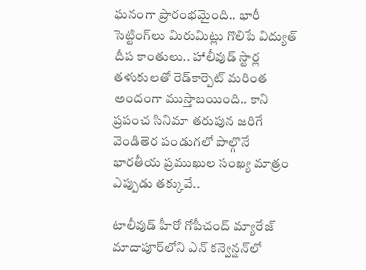ఘనంగా ప్రారంభమైంది.. భారీ సెట్టింగ్‌లు మిరుమిట్లు గొలిపే విద్యుత్‌ దీప కాంతులు.. హాలీవుడ్‌ స్టార్ల తళుకులతో రెడ్‌కార్పెట్‌ మరింత అందంగా ముస్తాబయింది.. కాని ప్రపంచ సినిమా తరుపున జరిగే వెండితెర పండుగలో పాల్గొనే భారతీయ ప్రముఖుల సంఖ్య మాత్రం ఎప్పుడు తక్కువే..

టాలీవుడ్‌ హీరో గోపీచంద్ మ్యారేజ్ మాదాపూర్‌లోని ఎన్‌ కన్వెన్షన్‌లో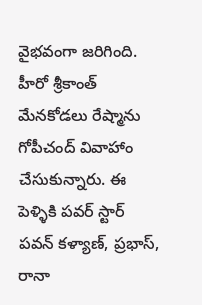వైభవంగా జరిగింది. హీరో శ్రీకాంత్‌ మేనకోడలు రేష్మాను గోపీచంద్ వివాహాం చేసుకున్నారు. ఈ పెళ్ళికి పవర్ స్టార్ పవన్ కళ్యాణ్, ప్రభాస్, రానా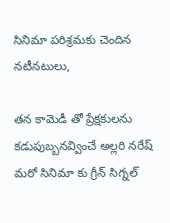సినిమా పరిశ్రమకు చెందిన నటీనటులు,

తన కామెడీ తో ప్రేక్షకులను కడుపుబ్బనవ్వించే అల్లరి నరేష్ మరో సినిమా కు గ్రీన్ సిగ్నల్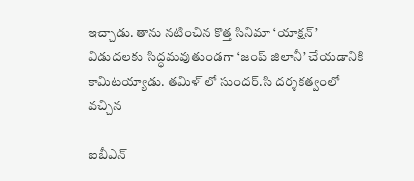ఇచ్చాడు. తాను నటించిన కొత్త సినిమా ‘యాక్షన్‌’ విడుదలకు సిద్ధమవుతుండగా ‘జంప్ జిలానీ’ చేయడానికి కామిటయ్యాడు. తమిళ్ లో సుందర్.సి దర్శకత్వంలో వచ్చిన

ఐబీఎన్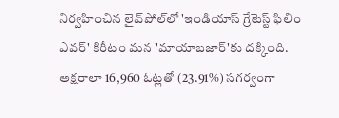నిర్వహించిన లైవ్‌పోల్‌లో 'ఇండియాస్ గ్రేటెస్ట్ ఫిలిం ఎవర్' కిరీటం మన 'మాయాబజార్'కు దక్కింది. అక్షరాలా 16,960 ఓట్లతో (23.91%) సగర్వంగా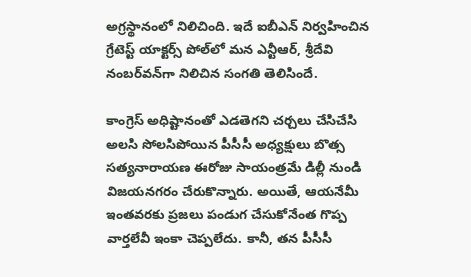అగ్రస్థానంలో నిలిచింది. ఇదే ఐబీఎన్ నిర్వహించిన గ్రేటెస్ట్ యాక్టర్స్ పోల్‌లో మన ఎన్టీఆర్, శ్రీదేవి నంబర్‌వన్‌గా నిలిచిన సంగతి తెలిసిందే.

కాంగ్రెస్ అధిష్టానంతో ఎడతెగని చర్చలు చేసిచేసి అలసి సోలసిపోయిన పీసీసీ అధ్యక్షులు బొత్స సత్యనారాయణ ఈరోజు సాయంత్రమే డిల్లీ నుండి విజయనగరం చేరుకొన్నారు. అయితే, ఆయనేమీ ఇంతవరకు ప్రజలు పండుగ చేసుకోనేంత గొప్ప వార్తలేవీ ఇంకా చెప్పలేదు. కానీ, తన పీసీసీ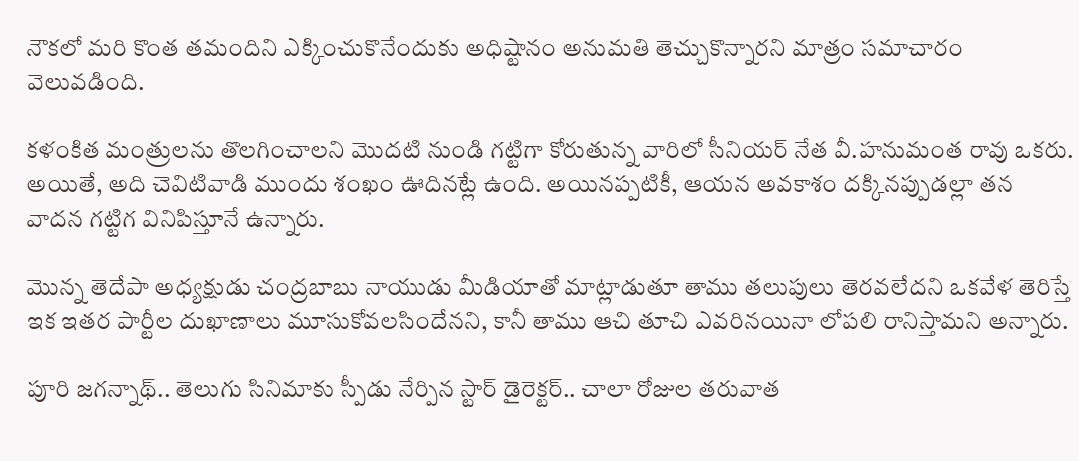నౌకలో మరి కొంత తమందిని ఎక్కించుకొనేందుకు అధిష్టానం అనుమతి తెచ్చుకొన్నారని మాత్రం సమాచారం వెలువడింది.

కళంకిత మంత్రులను తొలగించాలని మొదటి నుండి గట్టిగా కోరుతున్న వారిలో సీనియర్ నేత వీ.హనుమంత రావు ఒకరు. అయితే, అది చెవిటివాడి ముందు శంఖం ఊదినట్లే ఉంది. అయినప్పటికీ, ఆయన అవకాశం దక్కినప్పుడల్లా తన వాదన గట్టిగ వినిపిస్తూనే ఉన్నారు.

మొన్న తెదేపా అధ్యక్షుడు చంద్రబాబు నాయుడు మీడియాతో మాట్లాడుతూ తాము తలుపులు తెరవలేదని ఒకవేళ తెరిస్తే ఇక ఇతర పార్టీల దుఖాణాలు మూసుకోవలసిందేనని, కానీ తాము ఆచి తూచి ఎవరినయినా లోపలి రానిస్తామని అన్నారు.

పూరి జగన్నాథ్‌.. తెలుగు సినిమాకు స్పీడు నేర్పిన స్టార్‌ డైరెక్టర్‌.. చాలా రోజుల తరువాత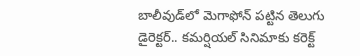బాలీవుడ్‌లో మెగాఫోన్‌ పట్టిన తెలుగు డైరెక్టర్‌.. కమర్షియల్‌ సినిమాకు కరెక్ట్‌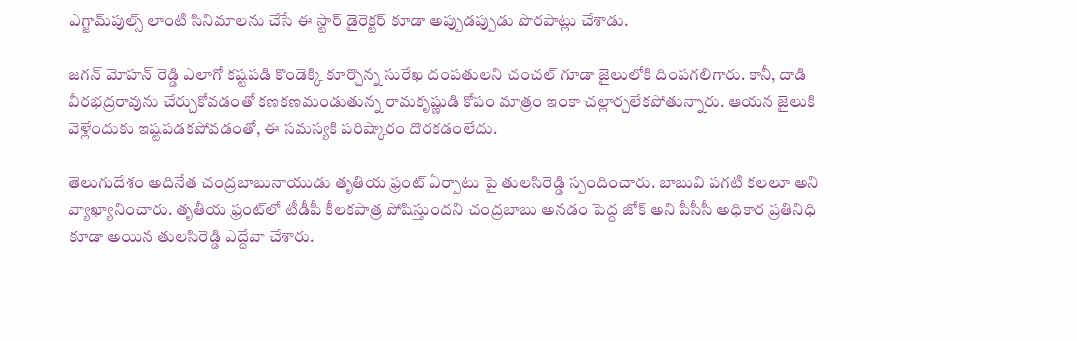ఎగ్జామ్‌పుల్స్‌ లాంటి సినిమాలను చేసే ఈ స్టార్‌ డైరెక్టర్‌ కూడా అప్పుడప్పుడు పొరపాట్లు చేశాడు.

జగన్ మోహన్ రెడ్డి ఎలాగో కష్టపడి కొండెక్కి కూర్చొన్న సురేఖ దంపతులని చంచల్ గూడా జైలులోకి దింపగలిగారు. కానీ, దాడి వీరభద్రరావును చేర్చుకోవడంతో కణకణమండుతున్న రామకృష్ణుడి కోపం మాత్రం ఇంకా చల్లార్చలేకపోతున్నారు. ఆయన జైలుకి వెళ్లేందుకు ఇష్టపడకపోవడంతో, ఈ సమస్యకి పరిష్కారం దొరకడంలేదు.

తెలుగుదేశం అదినేత చంద్రబాబునాయుడు తృతియ ఫ్రంట్ ఏర్పాటు పై తులసిరెడ్డి స్పందించారు. బాబువి పగటి కలలూ అని వ్యాఖ్యానించారు. తృతీయ ఫ్రంట్‌లో టీడీపీ కీలకపాత్ర పోషిస్తుందని చంద్రబాబు అనడం పెద్ద జోక్ అని పీసీసీ అధికార ప్రతినిధి కూడా అయిన తులసిరెడ్డి ఎద్దేవా చేశారు.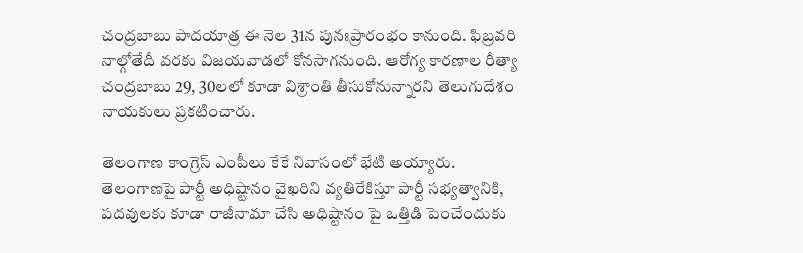చంద్రబాబు పాదయాత్ర ఈ నెల 31న పునఃప్రారంభ౦ కానుంది. ఫిబ్రవరి నాల్గోతేదీ వరకు విజయవాడలో కోనసాగనుంది. ఆరోగ్య కారణాల రీత్యా చంద్రబాబు 29, 30లలో కూడా విశ్రాంతి తీసుకోనున్నారని తెలుగుదేశం నాయకులు ప్రకటించారు.

తెలంగాణ కాంగ్రెస్ ఎంపీలు కేకే నివాసంలో భేటి అయ్యారు. తెలంగాణపై పార్టీ అధిష్టానం వైఖరిని వ్యతిరేకిస్తూ పార్టీ సభ్యత్వానికి, పదవులకు కూడా రాజీనామా చేసి అధిష్టానం పై ఒత్తిడి పెంచేందుకు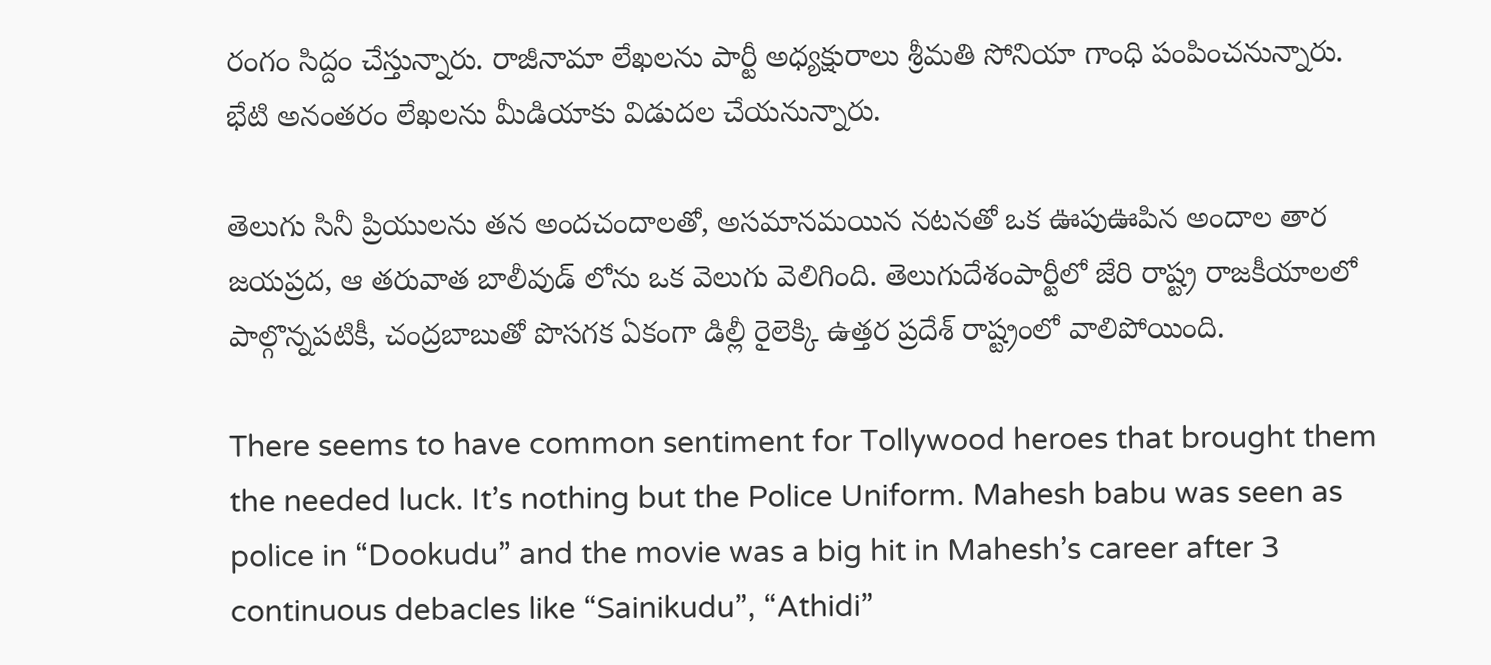రంగం సిద్దం చేస్తున్నారు. రాజీనామా లేఖలను పార్టీ అధ్యక్షురాలు శ్రీమతి సోనియా గాంధి పంపించనున్నారు. భేటి అనంతరం లేఖలను మీడియాకు విడుదల చేయనున్నారు.

తెలుగు సినీ ప్రియులను తన అందచందాలతో, అసమానమయిన నటనతో ఒక ఊపుఊపిన అందాల తార జయప్రద, ఆ తరువాత బాలీవుడ్ లోను ఒక వెలుగు వెలిగింది. తెలుగుదేశంపార్టీలో జేరి రాష్ట్ర రాజకీయాలలో పాల్గొన్నపటికీ, చంద్రబాబుతో పొసగక ఏకంగా డిల్లీ రైలెక్కి ఉత్తర ప్రదేశ్ రాష్ట్రంలో వాలిపోయింది.

There seems to have common sentiment for Tollywood heroes that brought them the needed luck. It’s nothing but the Police Uniform. Mahesh babu was seen as police in “Dookudu” and the movie was a big hit in Mahesh’s career after 3 continuous debacles like “Sainikudu”, “Athidi”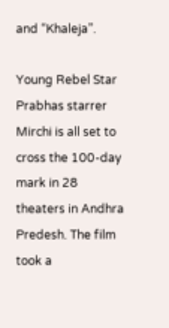and “Khaleja”.

Young Rebel Star Prabhas starrer Mirchi is all set to cross the 100-day mark in 28 theaters in Andhra Predesh. The film took a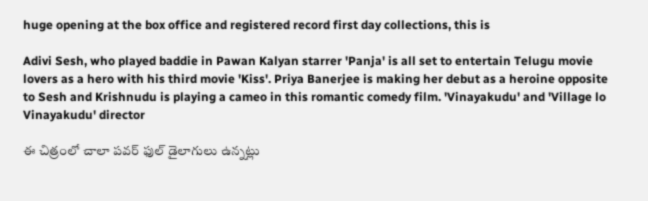huge opening at the box office and registered record first day collections, this is

Adivi Sesh, who played baddie in Pawan Kalyan starrer 'Panja' is all set to entertain Telugu movie lovers as a hero with his third movie 'Kiss'. Priya Banerjee is making her debut as a heroine opposite to Sesh and Krishnudu is playing a cameo in this romantic comedy film. 'Vinayakudu' and 'Village lo Vinayakudu' director

ఈ చిత్రంలో చాలా పవర్ ఫుల్ డైలాగులు ఉన్నట్లు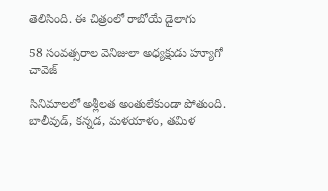తెలిసింది. ఈ చిత్రంలో రాబోయే డైలాగు

58 సంవత్సరాల వెనిజులా అధ్యక్షుడు హ్యూగో చావెజ్

సినిమాలలో అశ్లీలత అంతులేకుండా పోతుంది. బాలీవుడ్, కన్నడ, మళయాళం, తమిళ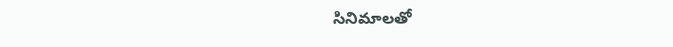సినిమాలతో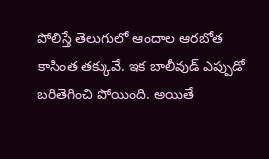పోలిస్తే తెలుగులో ఆందాల ఆరబోత కాసింత తక్కువే. ఇక బాలీవుడ్ ఎప్పుడో బరితెగించి పోయింది. అయితే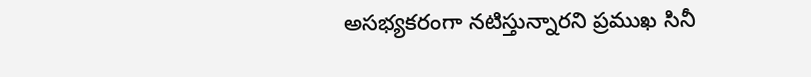అసభ్యకరంగా నటిస్తున్నారని ప్రముఖ సినీ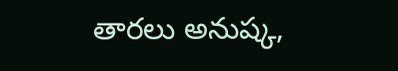తారలు అనుష్క,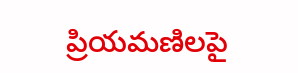ప్రియమణిలపై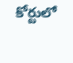కోర్టులో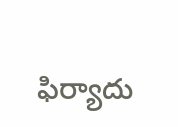ఫిర్యాదు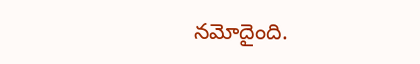నమోదైంది.